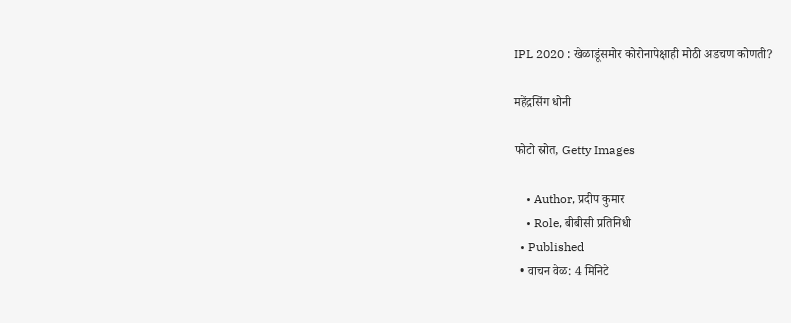IPL 2020 : खेळाडूंसमोर कोरोनापेक्षाही मोठी अडचण कोणती?

महेंद्रसिंग धोनी

फोटो स्रोत, Getty Images

    • Author, प्रदीप कुमार
    • Role, बीबीसी प्रतिनिधी
  • Published
  • वाचन वेळ: 4 मिनिटे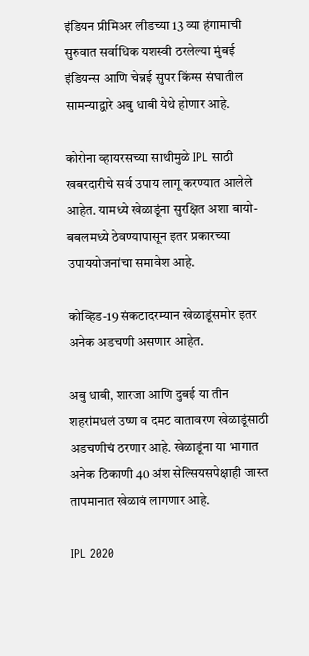इंडियन प्रीमिअर लीडच्या 13 व्या हंगामाची सुरुवात सर्वाधिक यशस्वी ठरलेल्या मुंबई इंडियन्स आणि चेन्नई सुपर किंग्स संघातील सामन्याद्वारे अबु धाबी येथे होणार आहे.

कोरोना व्हायरसच्या साथीमुळे IPL साठी खबरदारीचे सर्व उपाय लागू करण्यात आलेले आहेत. यामध्ये खेळाडूंना सुरक्षित अशा बायो-बबलमध्ये ठेवण्यापासून इतर प्रकारच्या उपाययोजनांचा समावेश आहे.

कोव्हिड-19 संकटादरम्यान खेळाडूंसमोर इतर अनेक अडचणी असणार आहेत.

अबु धाबी, शारजा आणि दुबई या तीन शहरांमधलं उष्ण व दमट वातावरण खेळाडूंसाठी अडचणीचं ठरणार आहे. खेळाडूंना या भागात अनेक ठिकाणी 40 अंश सेल्सियसपेक्षाही जास्त तापमानात खेळावं लागणार आहे.

IPL 2020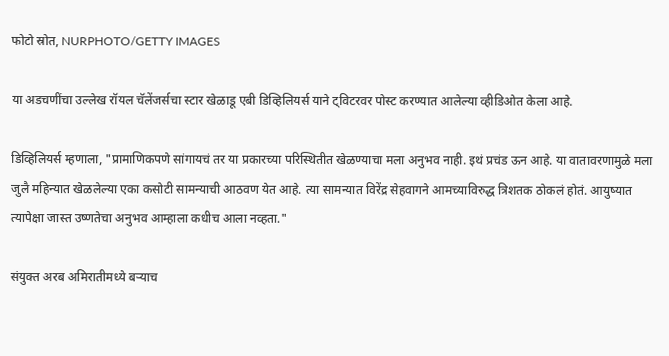फोटो स्रोत, NURPHOTO/GETTY IMAGES

या अडचणींचा उल्लेख रॉयल चॅलेंजर्सचा स्टार खेळाडू एबी डिव्हिलियर्स याने ट्विटरवर पोस्ट करण्यात आलेल्या व्हीडिओत केला आहे.

डिव्हिलियर्स म्हणाला, "प्रामाणिकपणे सांगायचं तर या प्रकारच्या परिस्थितीत खेळण्याचा मला अनुभव नाही. इथं प्रचंड ऊन आहे. या वातावरणामुळे मला जुलै महिन्यात खेळलेल्या एका कसोटी सामन्याची आठवण येत आहे. त्या सामन्यात विरेंद्र सेहवागने आमच्याविरुद्ध त्रिशतक ठोकलं होतं. आयुष्यात त्यापेक्षा जास्त उष्णतेचा अनुभव आम्हाला कधीच आला नव्हता."

संयुक्त अरब अमिरातीमध्ये बऱ्याच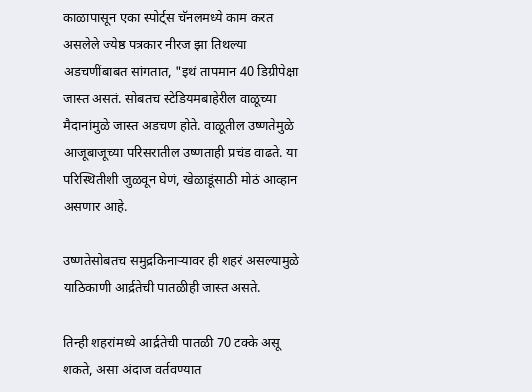काळापासून एका स्पोर्ट्स चॅनलमध्ये काम करत असलेले ज्येष्ठ पत्रकार नीरज झा तिथल्या अडचणींबाबत सांगतात, "इथं तापमान 40 डिग्रीपेक्षा जास्त असतं. सोबतच स्टेडियमबाहेरील वाळूच्या मैदानांमुळे जास्त अडचण होते. वाळूतील उष्णतेमुळे आजूबाजूच्या परिसरातील उष्णताही प्रचंड वाढते. या परिस्थितीशी जुळवून घेणं, खेळाडूंसाठी मोठं आव्हान असणार आहे.

उष्णतेसोबतच समुद्रकिनाऱ्यावर ही शहरं असल्यामुळे याठिकाणी आर्द्रतेची पातळीही जास्त असते.

तिन्ही शहरांमध्ये आर्द्रतेची पातळी 70 टक्के असू शकते, असा अंदाज वर्तवण्यात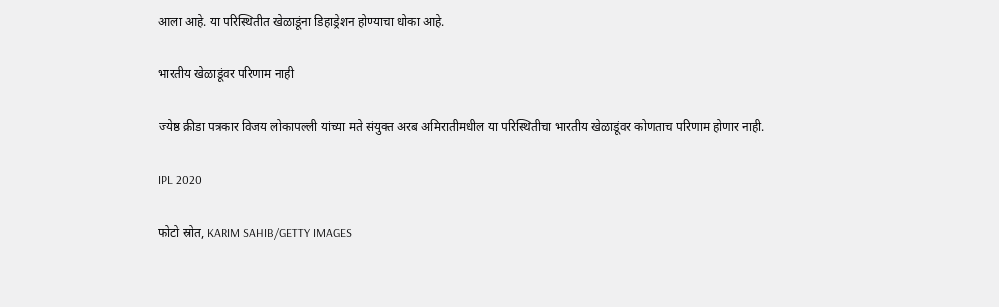आला आहे. या परिस्थितीत खेळाडूंना डिहाड्रेशन होण्याचा धोका आहे.

भारतीय खेळाडूंवर परिणाम नाही

ज्येष्ठ क्रीडा पत्रकार विजय लोकापल्ली यांच्या मते संयुक्त अरब अमिरातीमधील या परिस्थितीचा भारतीय खेळाडूंवर कोणताच परिणाम होणार नाही.

IPL 2020

फोटो स्रोत, KARIM SAHIB/GETTY IMAGES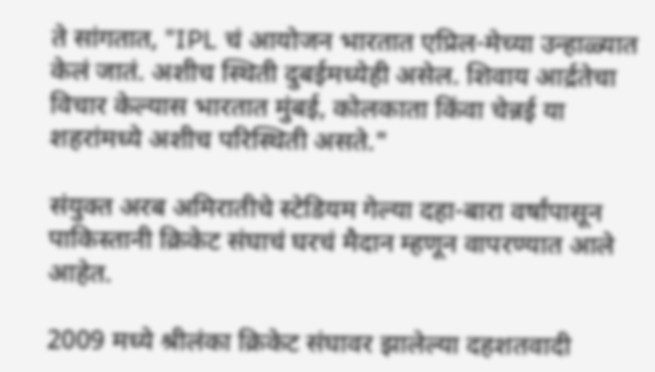ते सांगतात, "IPL चं आयोजन भारतात एप्रिल-मेच्या उन्हाळ्यात केलं जातं. अशीच स्थिती दुबईमध्येही असेल. शिवाय आर्द्रतेचा विचार केल्यास भारतात मुंबई, कोलकाता किंवा चेन्नई या शहरांमध्ये अशीच परिस्थिती असते."

संयुक्त अरब अमिरातीचे स्टेडियम गेल्या दहा-बारा वर्षांपासून पाकिस्तानी क्रिकेट संघाचं घरचं मैदान म्हणून वापरण्यात आले आहेत.

2009 मध्ये श्रीलंका क्रिकेट संघावर झालेल्या दहशतवादी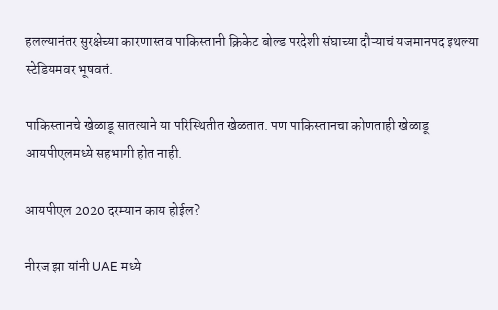हलल्यानंतर सुरक्षेच्या कारणास्तव पाकिस्तानी क्रिकेट बोल्ड परदेशी संघाच्या दौऱ्याचं यजमानपद इथल्या स्टेडियमवर भूषवतं.

पाकिस्तानचे खेळाडू सातत्याने या परिस्थितीत खेळतात. पण पाकिस्तानचा कोणताही खेळाडू आयपीएलमध्ये सहभागी होत नाही.

आयपीएल 2020 दरम्यान काय होईल?

नीरज झा यांनी UAE मध्ये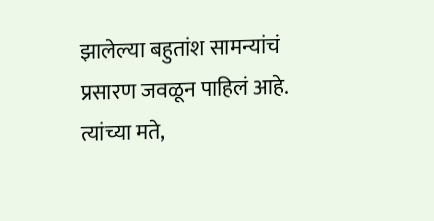झालेल्या बहुतांश सामन्यांचं प्रसारण जवळून पाहिलं आहे. त्यांच्या मते,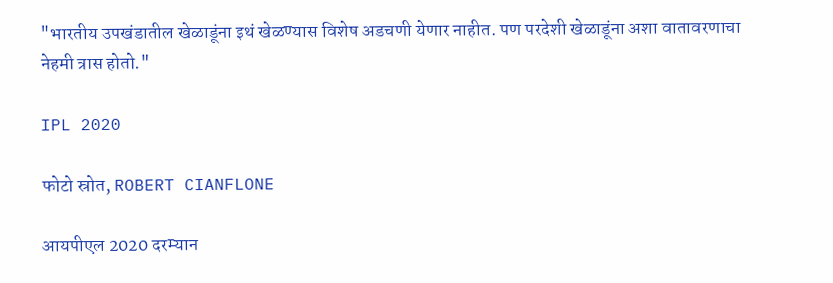"भारतीय उपखंडातील खेळाडूंना इथं खेळण्यास विशेष अडचणी येणार नाहीत. पण परदेशी खेळाडूंना अशा वातावरणाचा नेहमी त्रास होतो."

IPL 2020

फोटो स्रोत, ROBERT CIANFLONE

आयपीएल 2020 दरम्यान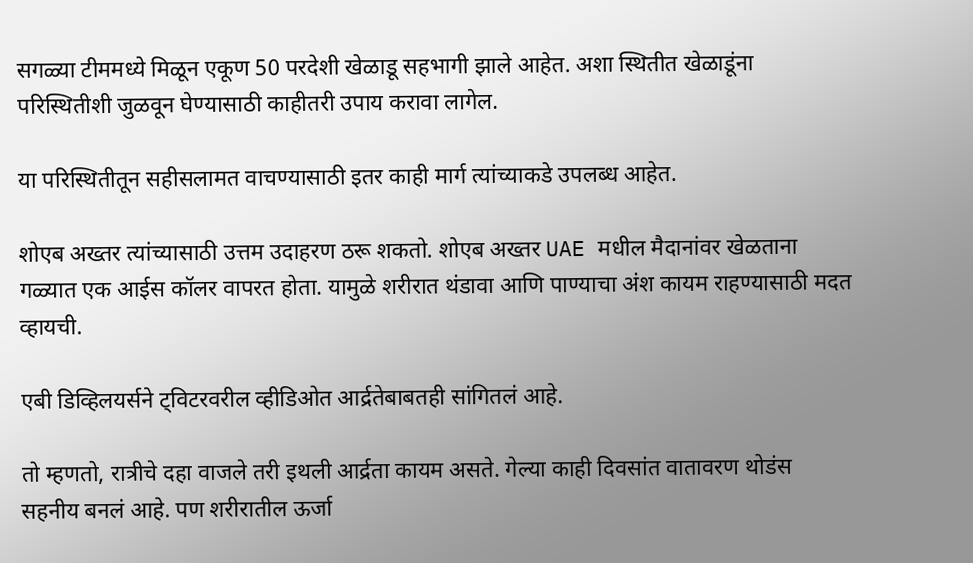सगळ्या टीममध्ये मिळून एकूण 50 परदेशी खेळाडू सहभागी झाले आहेत. अशा स्थितीत खेळाडूंना परिस्थितीशी जुळवून घेण्यासाठी काहीतरी उपाय करावा लागेल.

या परिस्थितीतून सहीसलामत वाचण्यासाठी इतर काही मार्ग त्यांच्याकडे उपलब्ध आहेत.

शोएब अख्तर त्यांच्यासाठी उत्तम उदाहरण ठरू शकतो. शोएब अख्तर UAE मधील मैदानांवर खेळताना गळ्यात एक आईस कॉलर वापरत होता. यामुळे शरीरात थंडावा आणि पाण्याचा अंश कायम राहण्यासाठी मदत व्हायची.

एबी डिव्हिलयर्सने ट्विटरवरील व्हीडिओत आर्द्रतेबाबतही सांगितलं आहे.

तो म्हणतो, रात्रीचे दहा वाजले तरी इथली आर्द्रता कायम असते. गेल्या काही दिवसांत वातावरण थोडंस सहनीय बनलं आहे. पण शरीरातील ऊर्जा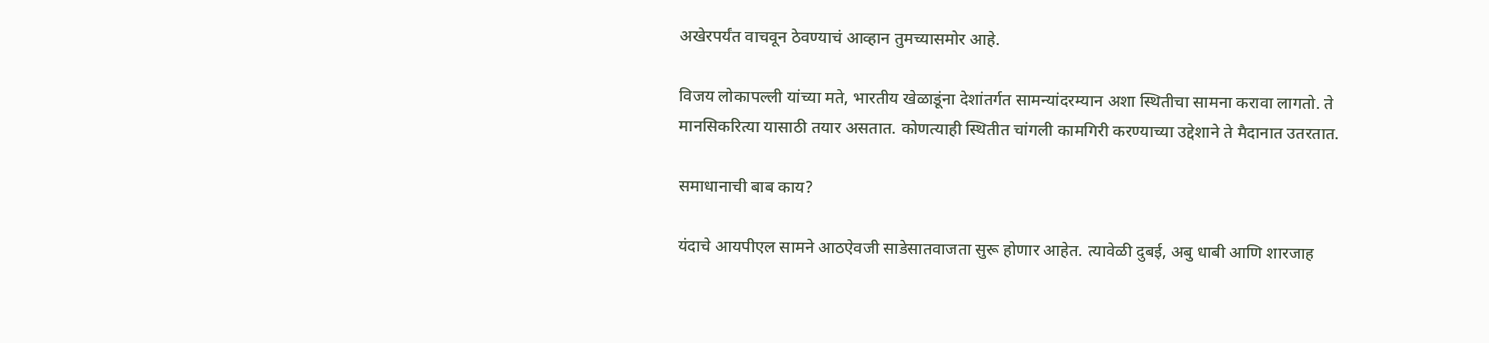अखेरपर्यंत वाचवून ठेवण्याचं आव्हान तुमच्यासमोर आहे.

विजय लोकापल्ली यांच्या मते, भारतीय खेळाडूंना देशांतर्गत सामन्यांदरम्यान अशा स्थितीचा सामना करावा लागतो. ते मानसिकरित्या यासाठी तयार असतात. कोणत्याही स्थितीत चांगली कामगिरी करण्याच्या उद्देशाने ते मैदानात उतरतात.

समाधानाची बाब काय?

यंदाचे आयपीएल सामने आठऐवजी साडेसातवाजता सुरू होणार आहेत. त्यावेळी दुबई, अबु धाबी आणि शारजाह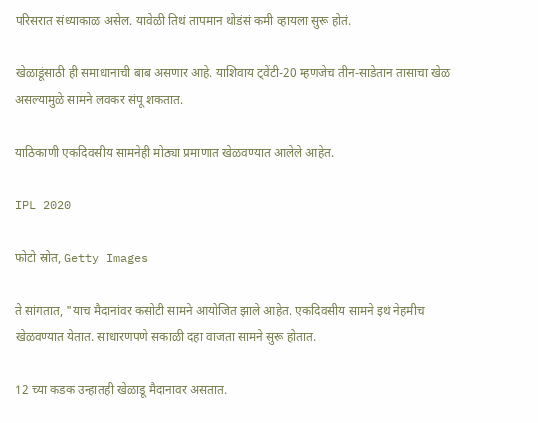परिसरात संध्याकाळ असेल. यावेळी तिथं तापमान थोडंसं कमी व्हायला सुरू होतं.

खेळाडूंसाठी ही समाधानाची बाब असणार आहे. याशिवाय ट्वेंटी-20 म्हणजेच तीन-साडेतान तासाचा खेळ असल्यामुळे सामने लवकर संपू शकतात.

याठिकाणी एकदिवसीय सामनेही मोठ्या प्रमाणात खेळवण्यात आलेले आहेत.

IPL 2020

फोटो स्रोत, Getty Images

ते सांगतात, "याच मैदानांवर कसोटी सामने आयोजित झाले आहेत. एकदिवसीय सामने इथं नेहमीच खेळवण्यात येतात. साधारणपणे सकाळी दहा वाजता सामने सुरू होतात.

12 च्या कडक उन्हातही खेळाडू मैदानावर असतात.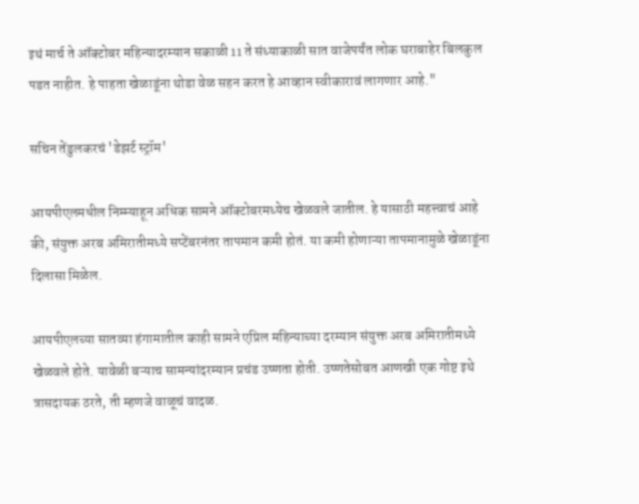इथं मार्च ते ऑक्टोबर महिन्यादरम्यान सकाळी 11 ते संध्याकाळी सात वाजेपर्यंत लोक घराबाहेर बिलकुल पडत नाहीत. हे पाहता खेळाडूंना थोडा वेळ सहन करत हे आव्हान स्वीकारावं लागणार आहे."

सचिन तेंडुलकरचं 'डेझर्ट स्ट्रॉम'

आयपीएलमधील निम्म्याहून अधिक सामने ऑक्टोबरमध्येच खेळवले जातील. हे यासाठी महत्त्वाचं आहे की, संयुक्त अरब अमिरातीमध्ये सप्टेंबरनंतर तापमान कमी होतं. या कमी होणाऱ्या तापमानामुळे खेळाडूंना दिलासा मिळेल.

आयपीएलच्या सातव्या हंगामातील काही सामने एप्रिल महिन्याच्या दरम्यान संयुक्त अरब अमिरातीमध्ये खेळवले होते. यावेळी बऱ्याच सामन्यांदरम्यान प्रचंड उष्णता होती. उष्णतेसोबत आणखी एक गोष्ट इथे त्रासदायक ठरते, ती म्हणजे वाळूचं वादळ.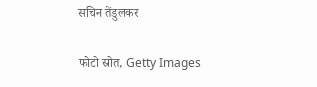सचिन तेंडुलकर

फोटो स्रोत, Getty Images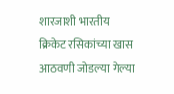शारजाशी भारतीय क्रिकेट रसिकांच्या खास आठवणी जोडल्या गेल्या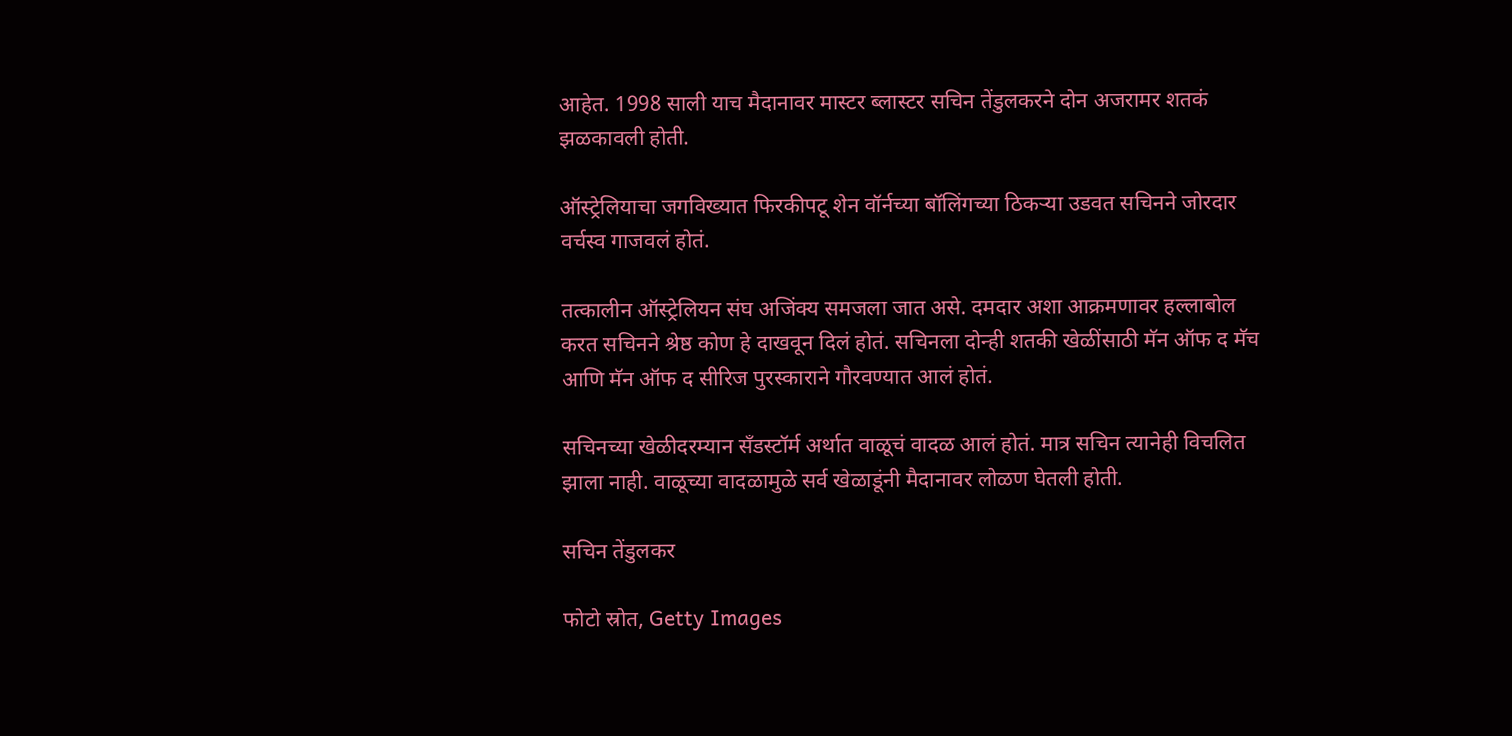आहेत. 1998 साली याच मैदानावर मास्टर ब्लास्टर सचिन तेंडुलकरने दोन अजरामर शतकं झळकावली होती.

ऑस्ट्रेलियाचा जगविख्यात फिरकीपटू शेन वॉर्नच्या बॉलिंगच्या ठिकऱ्या उडवत सचिनने जोरदार वर्चस्व गाजवलं होतं.

तत्कालीन ऑस्ट्रेलियन संघ अजिंक्य समजला जात असे. दमदार अशा आक्रमणावर हल्लाबोल करत सचिनने श्रेष्ठ कोण हे दाखवून दिलं होतं. सचिनला दोन्ही शतकी खेळींसाठी मॅन ऑफ द मॅच आणि मॅन ऑफ द सीरिज पुरस्काराने गौरवण्यात आलं होतं.

सचिनच्या खेळीदरम्यान सँडस्टॉर्म अर्थात वाळूचं वादळ आलं होतं. मात्र सचिन त्यानेही विचलित झाला नाही. वाळूच्या वादळामुळे सर्व खेळाडूंनी मैदानावर लोळण घेतली होती.

सचिन तेंडुलकर

फोटो स्रोत, Getty Images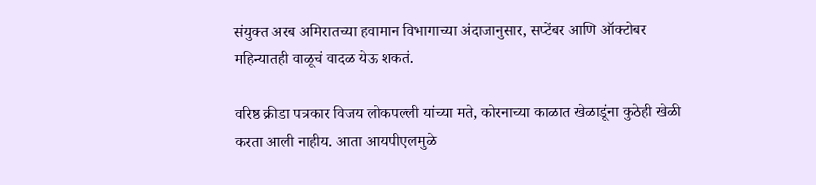संयुक्त अरब अमिरातच्या हवामान विभागाच्या अंदाजानुसार, सप्टेंबर आणि ऑक्टोबर महिन्यातही वाळूचं वादळ येऊ शकतं.

वरिष्ठ क्रीडा पत्रकार विजय लोकपल्ली यांच्या मते, कोरनाच्या काळात खेळाडूंना कुठेही खेळी करता आली नाहीय. आता आयपीएलमुळे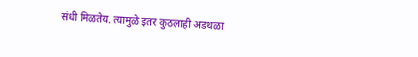संधी मिळतेय. त्यामुळे इतर कुठलाही अडथळा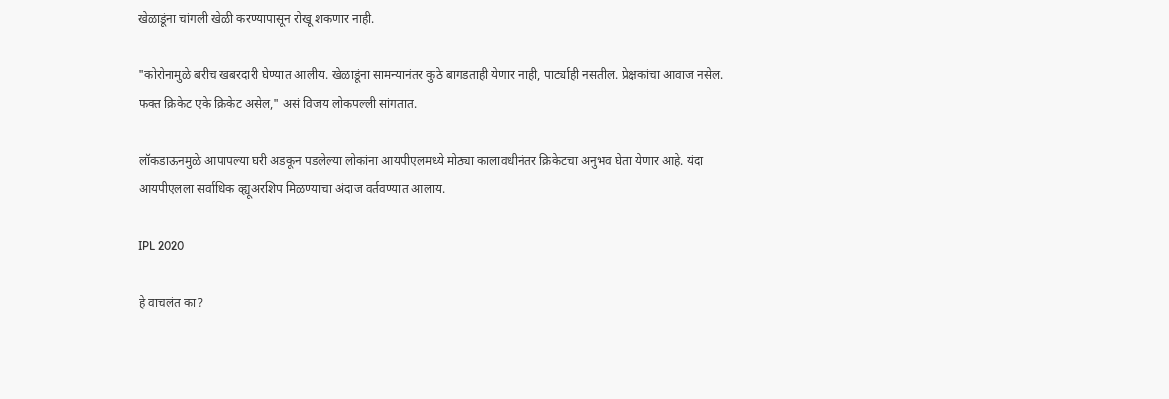खेळाडूंना चांगली खेळी करण्यापासून रोखू शकणार नाही.

"कोरोनामुळे बरीच खबरदारी घेण्यात आलीय. खेळाडूंना सामन्यानंतर कुठे बागडताही येणार नाही, पार्ट्याही नसतील. प्रेक्षकांचा आवाज नसेल. फक्त क्रिकेट एके क्रिकेट असेल," असं विजय लोकपल्ली सांगतात.

लॉकडाऊनमुळे आपापल्या घरी अडकून पडलेल्या लोकांना आयपीएलमध्ये मोठ्या कालावधीनंतर क्रिकेटचा अनुभव घेता येणार आहे. यंदा आयपीएलला सर्वाधिक व्ह्यूअरशिप मिळण्याचा अंदाज वर्तवण्यात आलाय.

IPL 2020

हे वाचलंत का?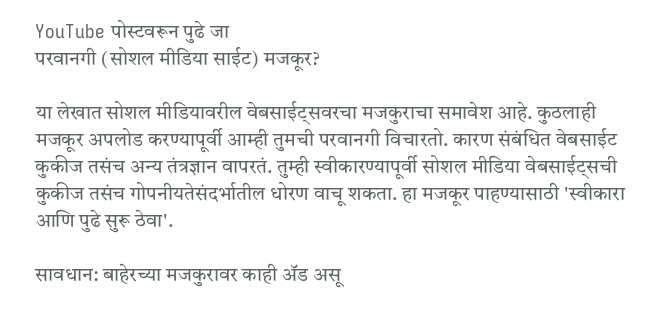YouTube पोस्टवरून पुढे जा
परवानगी (सोशल मीडिया साईट) मजकूर?

या लेखात सोशल मीडियावरील वेबसाईट्सवरचा मजकुराचा समावेश आहे. कुठलाही मजकूर अपलोड करण्यापूर्वी आम्ही तुमची परवानगी विचारतो. कारण संबंधित वेबसाईट कुकीज तसंच अन्य तंत्रज्ञान वापरतं. तुम्ही स्वीकारण्यापूर्वी सोशल मीडिया वेबसाईट्सची कुकीज तसंच गोपनीयतेसंदर्भातील धोरण वाचू शकता. हा मजकूर पाहण्यासाठी 'स्वीकारा आणि पुढे सुरू ठेवा'.

सावधान: बाहेरच्या मजकुरावर काही ॲड असू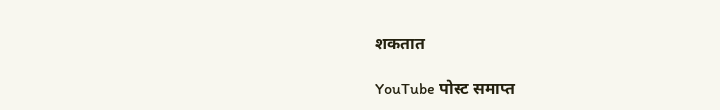शकतात

YouTube पोस्ट समाप्त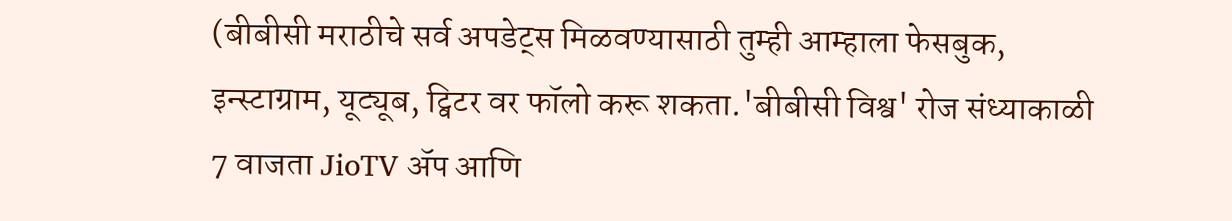(बीबीसी मराठीचे सर्व अपडेट्स मिळवण्यासाठी तुम्ही आम्हाला फेसबुक, इन्स्टाग्राम, यूट्यूब, ट्विटर वर फॉलो करू शकता.'बीबीसी विश्व' रोज संध्याकाळी 7 वाजता JioTV ॲप आणि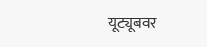यूट्यूबवर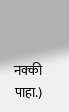नक्की पाहा.)